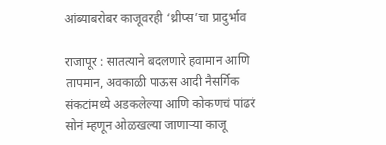आंब्याबरोबर काजूवरही ‘थ्रीप्स’चा प्रादुर्भाव

राजापूर : सातत्याने बदलणारे हवामान आणि तापमान, अवकाळी पाऊस आदी नैसर्गिक संकटांमध्ये अडकलेल्या आणि कोकणचं पांढरं सोनं म्हणून ओळखल्या जाणाऱ्या काजू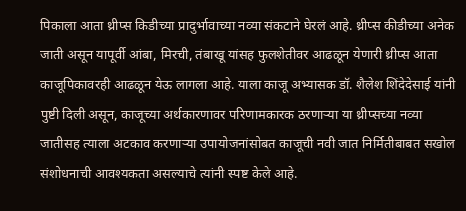पिकाला आता थ्रीप्स किडीच्या प्रादुर्भावाच्या नव्या संकटाने घेरलं आहे. थ्रीप्स कीडीच्या अनेक जाती असून यापूर्वी आंबा, मिरची, तंबाखू यांसह फुलशेतीवर आढळून येणारी थ्रीप्स आता काजूपिकावरही आढळून येऊ लागला आहे. याला काजू अभ्यासक डॉ. शैलेश शिंदेदेसाई यांनी पुष्टी दिली असून, काजूच्या अर्थकारणावर परिणामकारक ठरणाऱ्या या थ्रीप्सच्या नव्या जातीसह त्याला अटकाव करणाऱ्या उपायोजनांसोबत काजूची नवी जात निर्मितीबाबत सखोल संशोधनाची आवश्यकता असल्याचे त्यांनी स्पष्ट केले आहे.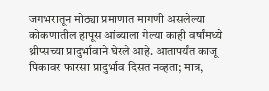जगभरातून मोठ्या प्रमाणात मागणी असलेल्या कोकणातील हापूस आंब्याला गेल्या काही वर्षांमध्ये थ्रीप्सच्या प्रादुर्भावाने घेरले आहे. आतापर्यंत काजू पिकावर फारसा प्रादुर्भाव दिसत नव्हता; मात्र,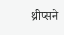थ्रीप्सने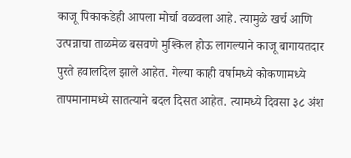काजू पिकाकडेही आपला मोर्चा वळवला आहे. त्यामुळे खर्च आणि उत्पन्नाचा ताळमेळ बसवणे मुश्किल होऊ लागल्याने काजू बागायतदार पुरते हवालदिल झाले आहेत. गेल्या काही वर्षामध्ये कोकणामध्ये तापमानामध्ये सातत्याने बदल दिसत आहेत. त्यामध्ये दिवसा ३८ अंश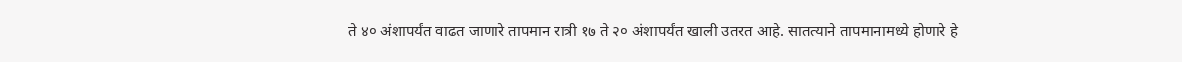ते ४० अंशापर्यंत वाढत जाणारे तापमान रात्री १७ ते २० अंशापर्यंत खाली उतरत आहे. सातत्याने तापमानामध्ये होणारे हे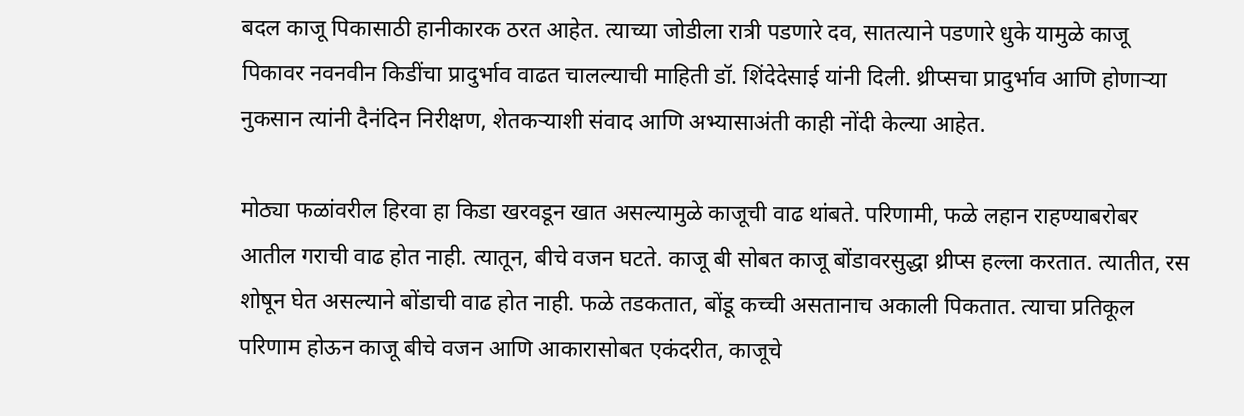बदल काजू पिकासाठी हानीकारक ठरत आहेत. त्याच्या जोडीला रात्री पडणारे दव, सातत्याने पडणारे धुके यामुळे काजू पिकावर नवनवीन किडींचा प्रादुर्भाव वाढत चालल्याची माहिती डॉ. शिंदेदेसाई यांनी दिली. थ्रीप्सचा प्रादुर्भाव आणि होणाऱ्या नुकसान त्यांनी दैनंदिन निरीक्षण, शेतकऱ्याशी संवाद आणि अभ्यासाअंती काही नोंदी केल्या आहेत.

मोठ्या फळांवरील हिरवा हा किडा खरवडून खात असल्यामुळे काजूची वाढ थांबते. परिणामी, फळे लहान राहण्याबरोबर आतील गराची वाढ होत नाही. त्यातून, बीचे वजन घटते. काजू बी सोबत काजू बोंडावरसुद्धा थ्रीप्स हल्ला करतात. त्यातीत, रस शोषून घेत असल्याने बोंडाची वाढ होत नाही. फळे तडकतात, बोंडू कच्ची असतानाच अकाली पिकतात. त्याचा प्रतिकूल परिणाम होऊन काजू बीचे वजन आणि आकारासोबत एकंदरीत, काजूचे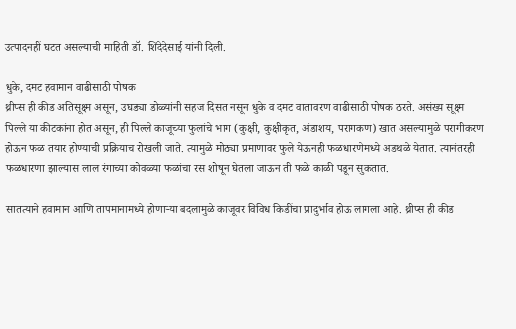उत्पादनहीं घटत असल्याची माहिती डॉ. शिंदेदेसाई यांनी दिली.

धुके, दमट हवामान वाढीसाठी पोषक
थ्रीप्स ही कीड अतिसूक्ष्म असून, उघड्या डोळ्यांनी सहज दिसत नसून धुके व दमट वातावरण वाढीसाठी पोषक ठरते. असंख्य सूक्ष्म पिल्ले या कीटकांना होत असून, ही पिल्ले काजूच्या फुलांचे भाग (कुक्षी, कुक्षीकृत, अंडाशय, परागकण) खात असल्यामुळे परागीकरण होऊन फळ तयार होण्याची प्रक्रियाच रोखली जाते. त्यामुळे मोठ्या प्रमाणावर फुले येऊनही फळधारणेमध्ये अडथळे येतात. त्यानंतरही फळधारणा झाल्यास लाल रंगाच्या कोवळ्या फळांचा रस शोषून घेतला जाऊन ती फळे काळी पडून सुकतात.

सातत्याने हवामान आणि तापमानामध्ये होणाऱ्या बदलामुळे काजूवर विविध किडींचा प्रादुर्भाव होऊ लागला आहे. थ्रीप्स ही कीड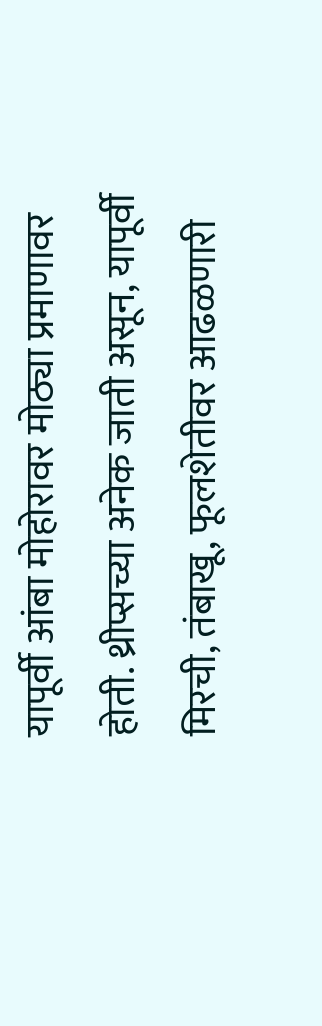यापूर्वी आंबा मोहोरावर मोठ्या प्रमाणावर होती. थ्रीप्सच्या अनेक जाती असून, यापूर्वी मिरची, तंबाखू, फूलशेतीवर आढळणारी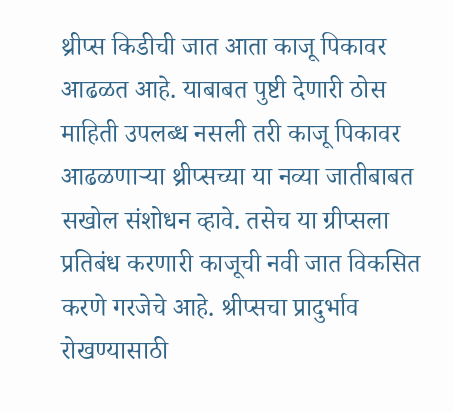थ्रीप्स किडीची जात आता काजू पिकावर आढळत आहे. याबाबत पुष्टी देणारी ठोस माहिती उपलब्ध नसली तरी काजू पिकावर आढळणाऱ्या थ्रीप्सच्या या नव्या जातीबाबत सखोल संशोधन व्हावे. तसेच या ग्रीप्सला प्रतिबंध करणारी काजूची नवी जात विकसित करणे गरजेचे आहे. श्रीप्सचा प्रादुर्भाव रोखण्यासाठी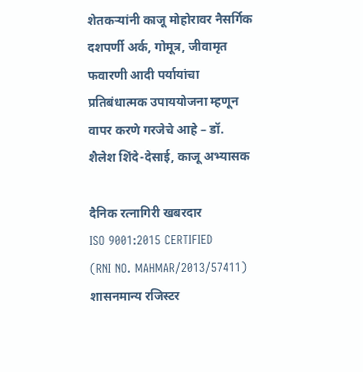शेतकऱ्यांनी काजू मोहोरावर नैसर्गिक दशपर्णी अर्क, गोमूत्र, जीवामृत फवारणी आदी पर्यायांचा प्रतिबंधात्मक उपाययोजना म्हणून वापर करणे गरजेचे आहे – डॉ. शैलेश शिंदे-देसाई, काजू अभ्यासक

दैनिक रत्नागिरी खबरदार
ISO 9001:2015 CERTIFIED
(RNI NO. MAHMAR/2013/57411)
शासनमान्य रजिस्टर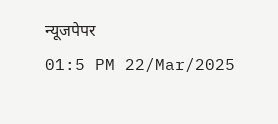न्यूजपेपर
01:5 PM 22/Mar/2025